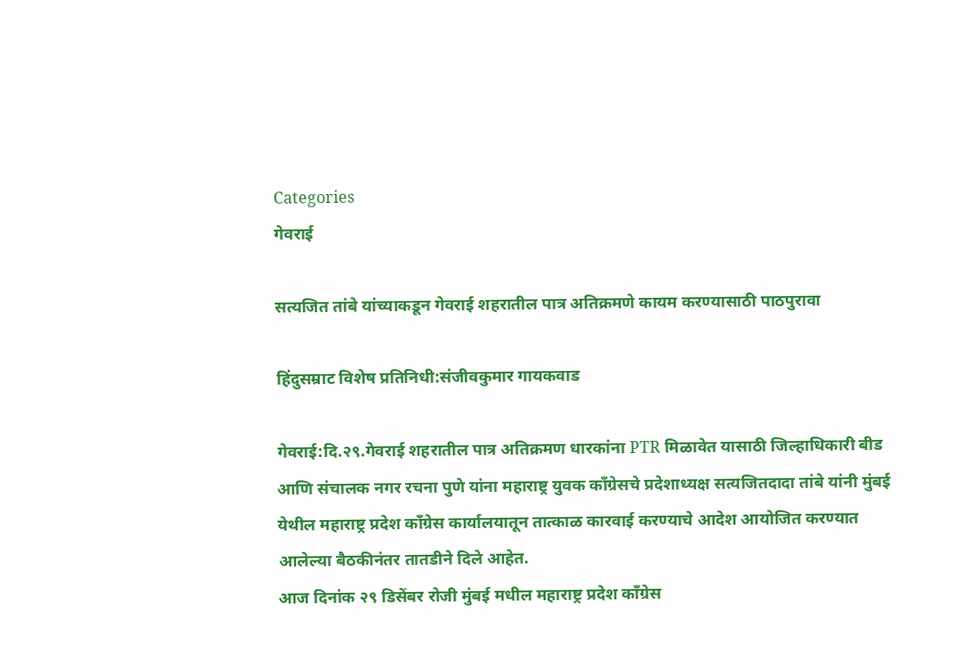Categories
गेवराई

सत्यजित तांबे यांच्याकडून गेवराई शहरातील पात्र अतिक्रमणे कायम करण्यासाठी पाठपुरावा

हिंदुसम्राट विशेष प्रतिनिधी:संजीवकुमार गायकवाड

गेवराई:दि.२९.गेवराई शहरातील पात्र अतिक्रमण धारकांना PTR मिळावेत यासाठी जिल्हाधिकारी बीड आणि संचालक नगर रचना पुणे यांना महाराष्ट्र युवक काँग्रेसचे प्रदेशाध्यक्ष सत्यजितदादा तांबे यांनी मुंबई येथील महाराष्ट्र प्रदेश काँग्रेस कार्यालयातून तात्काळ कारवाई करण्याचे आदेश आयोजित करण्यात आलेल्या बैठकीनंतर तातडीने दिले आहेत.
आज दिनांक २९ डिसेंबर रोजी मुंबई मधील महाराष्ट्र प्रदेश काँग्रेस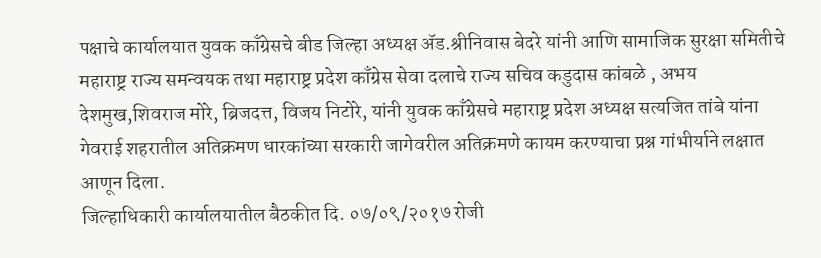पक्षाचे कार्यालयात युवक काँग्रेसचे बीड जिल्हा अध्यक्ष ॲड.श्रीनिवास बेदरे यांनी आणि सामाजिक सुरक्षा समितीचे महाराष्ट्र राज्य समन्वयक तथा महाराष्ट्र प्रदेश काँग्रेस सेवा दलाचे राज्य सचिव कडुदास कांबळे , अभय देशमुख,शिवराज मोरे, ब्रिजदत्त, विजय निटोरे, यांनी युवक काँग्रेसचे महाराष्ट्र प्रदेश अध्यक्ष सत्यजित तांबे यांना गेवराई शहरातील अतिक्रमण धारकांच्या सरकारी जागेवरील अतिक्रमणे कायम करण्याचा प्रश्न गांभीर्याने लक्षात आणून दिला.
जिल्हाधिकारी कार्यालयातील बैठकीत दि. ०७/०९/२०१७ रोजी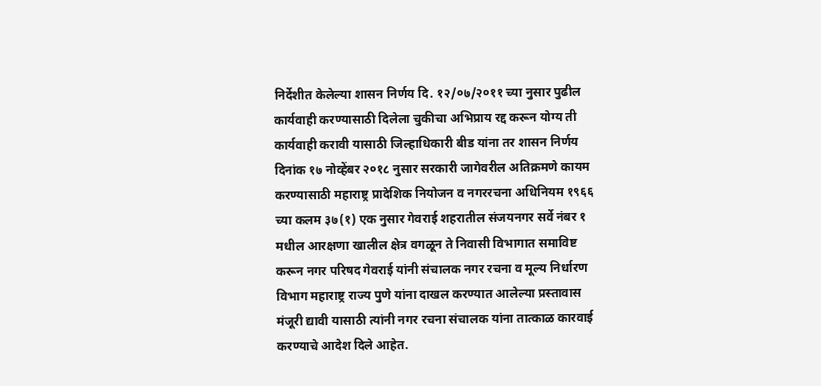निर्देशीत केलेल्या शासन निर्णय दि. १२/०७/२०११ च्या नुसार पुढील कार्यवाही करण्यासाठी दिलेला चुकीचा अभिप्राय रद्द करून योग्य ती कार्यवाही करावी यासाठी जिल्हाधिकारी बीड यांना तर शासन निर्णय दिनांक १७ नोव्हेंबर २०१८ नुसार सरकारी जागेवरील अतिक्रमणे कायम करण्यासाठी महाराष्ट्र प्रादेशिक नियोजन व नगररचना अधिनियम १९६६ च्या कलम ३७(१) एक नुसार गेवराई शहरातील संजयनगर सर्वे नंबर १ मधील आरक्षणा खालील क्षेत्र वगळून ते निवासी विभागात समाविष्ट करून नगर परिषद गेवराई यांनी संचालक नगर रचना व मूल्य निर्धारण विभाग महाराष्ट्र राज्य पुणे यांना दाखल करण्यात आलेल्या प्रस्तावास मंजूरी द्यावी यासाठी त्यांनी नगर रचना संचालक यांना तात्काळ कारवाई करण्याचे आदेश दिले आहेत.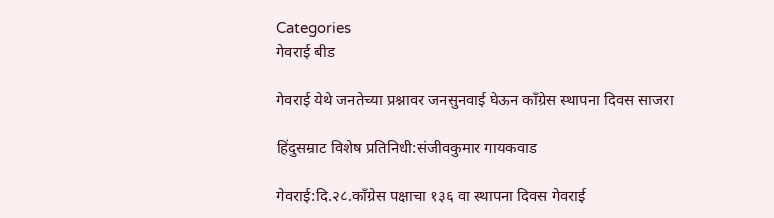Categories
गेवराई बीड

गेवराई येथे जनतेच्या प्रश्नावर जनसुनवाई घेऊन काँग्रेस स्थापना दिवस साजरा

हिंदुसम्राट विशेष प्रतिनिधी:संजीवकुमार गायकवाड

गेवराई:दि.२८.काँग्रेस पक्षाचा १३६ वा स्थापना दिवस गेवराई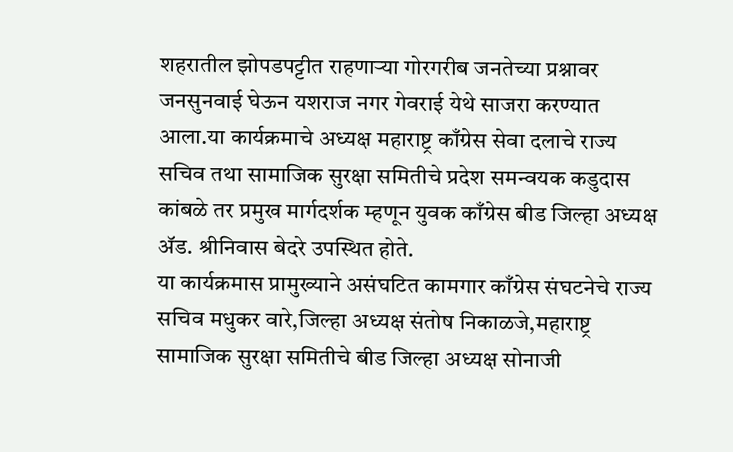शहरातील झोपडपट्टीत राहणाऱ्या गोरगरीब जनतेच्या प्रश्नावर जनसुनवाई घेऊन यशराज नगर गेवराई येथे साजरा करण्यात आला.या कार्यक्रमाचे अध्यक्ष महाराष्ट्र काँग्रेस सेवा दलाचे राज्य सचिव तथा सामाजिक सुरक्षा समितीचे प्रदेश समन्वयक कडुदास कांबळे तर प्रमुख मार्गदर्शक म्हणून युवक काँग्रेस बीड जिल्हा अध्यक्ष ॲड. श्रीनिवास बेदरे उपस्थित होते.
या कार्यक्रमास प्रामुख्याने असंघटित कामगार काँग्रेस संघटनेचे राज्य सचिव मधुकर वारे,जिल्हा अध्यक्ष संतोष निकाळजे,महाराष्ट्र सामाजिक सुरक्षा समितीचे बीड जिल्हा अध्यक्ष सोनाजी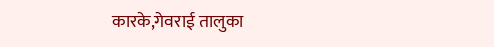कारके,गेवराई तालुका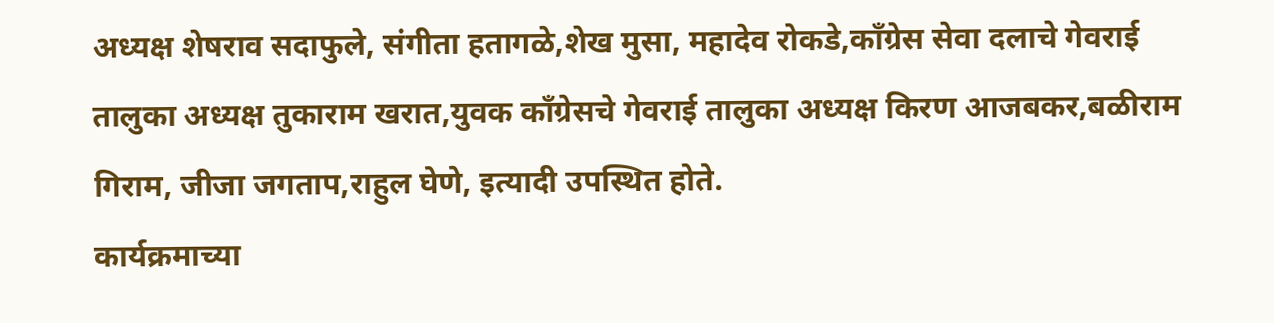अध्यक्ष शेषराव सदाफुले, संगीता हतागळे,शेख मुसा, महादेव रोकडे,काँग्रेस सेवा दलाचे गेवराई तालुका अध्यक्ष तुकाराम खरात,युवक काँग्रेसचे गेवराई तालुका अध्यक्ष किरण आजबकर,बळीराम गिराम, जीजा जगताप,राहुल घेणे, इत्यादी उपस्थित होते.
कार्यक्रमाच्या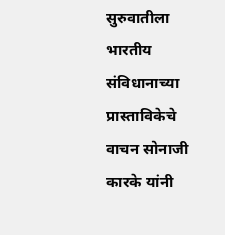सुरुवातीला भारतीय संविधानाच्या प्रास्ताविकेचे वाचन सोनाजी कारके यांनी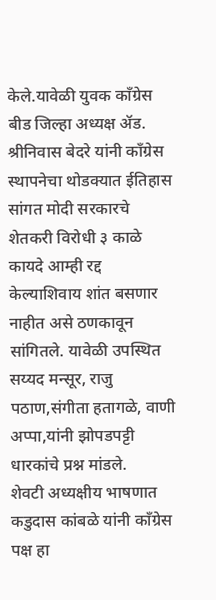केले.यावेळी युवक काँग्रेस बीड जिल्हा अध्यक्ष ॲड. श्रीनिवास बेदरे यांनी काँग्रेस स्थापनेचा थोडक्यात ईतिहास सांगत मोदी सरकारचे शेतकरी विरोधी ३ काळे कायदे आम्ही रद्द केल्याशिवाय शांत बसणार नाहीत असे ठणकावून सांगितले. यावेळी उपस्थित सय्यद मन्सूर, राजु पठाण,संगीता हतागळे, वाणी अप्पा,यांनी झोपडपट्टी धारकांचे प्रश्न मांडले.
शेवटी अध्यक्षीय भाषणात कडुदास कांबळे यांनी काँग्रेस पक्ष हा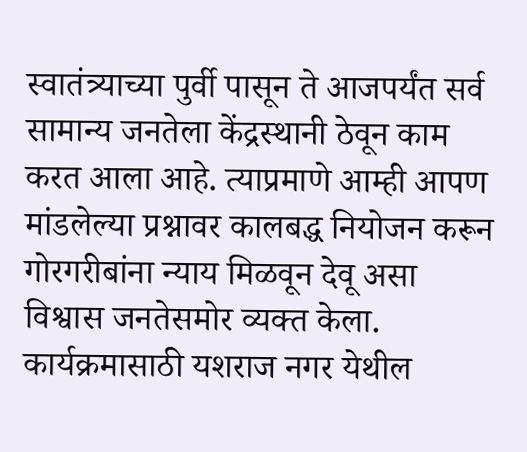स्वातंत्र्याच्या पुर्वी पासून ते आजपर्यंत सर्व सामान्य जनतेला केंद्रस्थानी ठेवून काम करत आला आहे. त्याप्रमाणे आम्ही आपण मांडलेल्या प्रश्नावर कालबद्ध नियोजन करून गोरगरीबांना न्याय मिळवून देवू असा विश्वास जनतेसमोर व्यक्त केला.
कार्यक्रमासाठी यशराज नगर येथील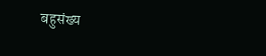बहुसंख्य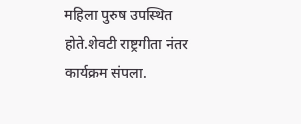महिला पुरुष उपस्थित होते.शेवटी राष्ट्रगीता नंतर कार्यक्रम संपला.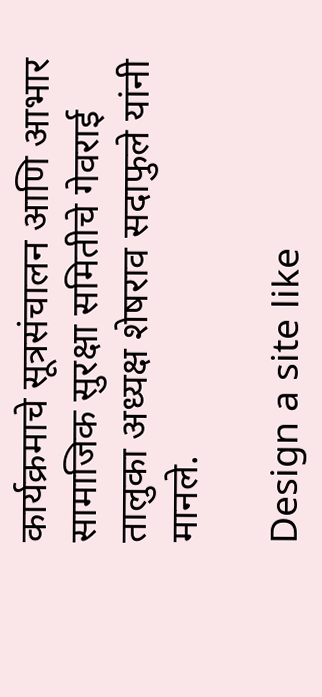कार्यक्रमाचे सूत्रसंचालन आणि आभार सामाजिक सुरक्षा समितीचे गेवराई तालुका अध्यक्ष शेषराव सदाफुले यांनी मानले.

Design a site like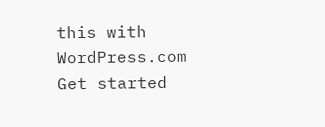this with WordPress.com
Get started